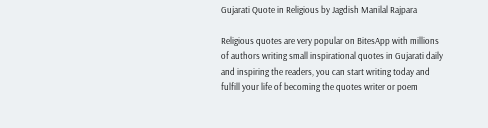Gujarati Quote in Religious by Jagdish Manilal Rajpara

Religious quotes are very popular on BitesApp with millions of authors writing small inspirational quotes in Gujarati daily and inspiring the readers, you can start writing today and fulfill your life of becoming the quotes writer or poem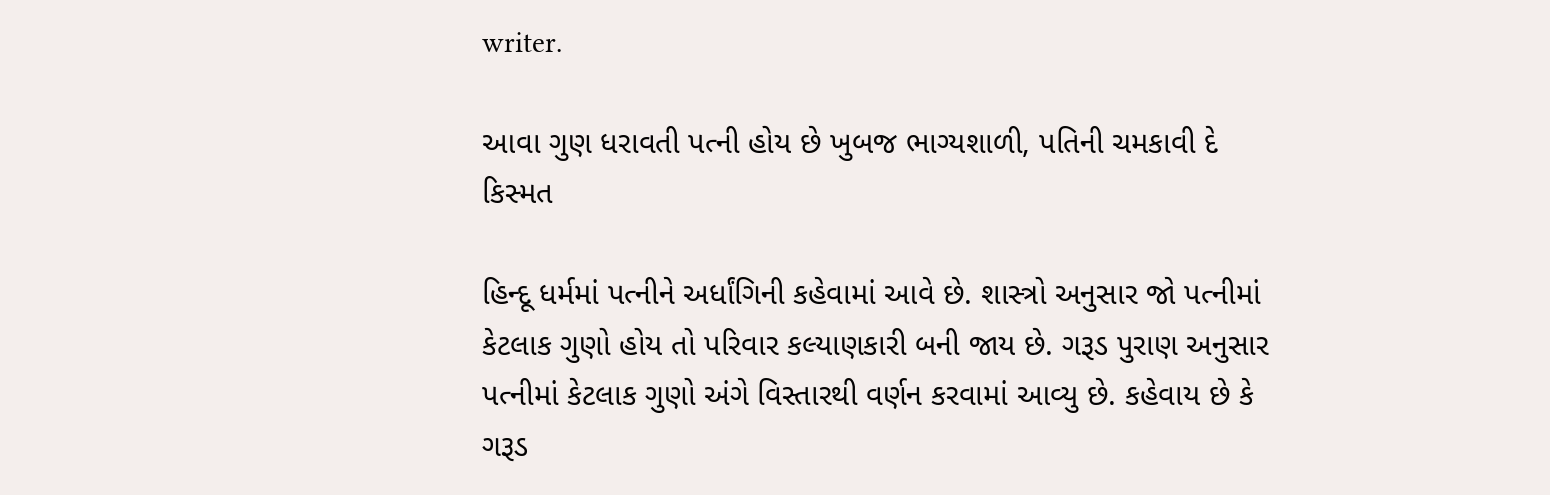writer.

આવા ગુણ ધરાવતી પત્ની હોય છે ખુબજ ભાગ્યશાળી, પતિની ચમકાવી દે કિસ્મત

હિન્દૂ ધર્મમાં પત્નીને અર્ધાંગિની કહેવામાં આવે છે. શાસ્ત્રો અનુસાર જો પત્નીમાં કેટલાક ગુણો હોય તો પરિવાર કલ્યાણકારી બની જાય છે. ગરૂડ પુરાણ અનુસાર પત્નીમાં કેટલાક ગુણો અંગે વિસ્તારથી વર્ણન કરવામાં આવ્યુ છે. કહેવાય છે કે ગરૂડ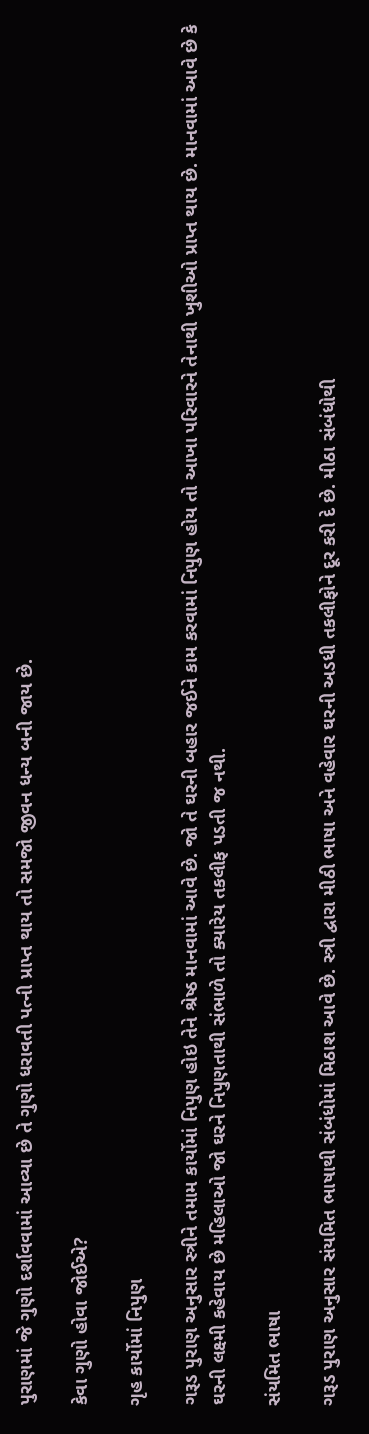પુરાણમાં જે ગુણો દર્શાવવામાં આવ્યા છે તે ગુણો ધરાવતી પત્ની પ્રાપ્ત થાય તો સમજો જીવન ધન્ય બની જાય છે.

કેવા ગુણો હોવા જોઈએ?

ગૃહ કાર્યોમાં નિપુણ

ગરૂડ પુરાણ અનુસાર સ્ત્રીને તમામ કાર્યોમાં નિપુણ હોઇ તેને શ્રેષ્ઠ માનવામાં આવે છે. જો તે ઘરની બહાર જઈને કામ કરવામાં નિપુણ હોય તો આખા પરિવારને તેનાથી ખુશીઓ પ્રાપ્ત થાય છે. માનવામાં આવે છે કે ઘરની લક્ષ્મી કહેવાય છે મહિલાઓ જો ઘરને નિપુણતાથી સંભાળે તો ક્યારેય તકલીફ પડતી જ નથી.

સંયમિત ભાષા

ગરૂડ પુરાણ અનુસાર સંયમિત ભાષાથી સંબંધોમાં મિઠાશ આવે છે. સ્ત્રી દ્વારા મીઠી ભાષા અને વહેવાર ઘરની અડધી તકલીફોને દૂર કરી દે છે. મીઠા સંબંધોથી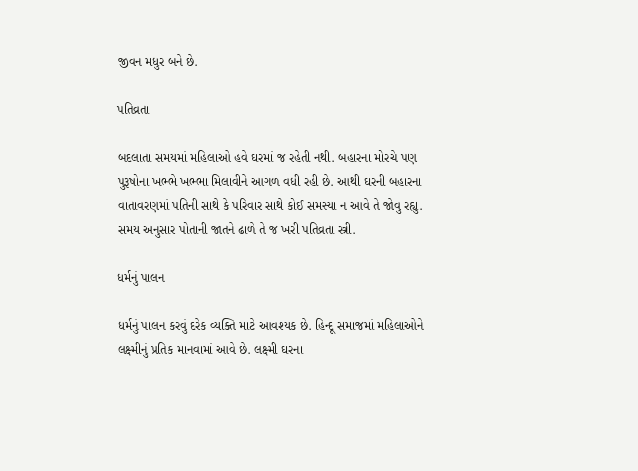જીવન મધુર બને છે.

પતિવ્રતા

બદલાતા સમયમાં મહિલાઓ હવે ઘરમાં જ રહેતી નથી. બહારના મોરચે પણ પુરૂષોના ખભ્ભે ખભ્ભા મિલાવીને આગળ વધી રહી છે. આથી ઘરની બહારના વાતાવરણમાં પતિની સાથે કે પરિવાર સાથે કોઈ સમસ્યા ન આવે તે જોવુ રહ્યુ. સમય અનુસાર પોતાની જાતને ઢાળે તે જ ખરી પતિવ્રતા સ્ત્રી.

ધર્મનું પાલન

ધર્મનું પાલન કરવું દરેક વ્યક્તિ માટે આવશ્યક છે. હિન્દૂ સમાજમાં મહિલાઓને લક્ષ્મીનું પ્રતિક માનવામાં આવે છે. લક્ષ્મી ઘરના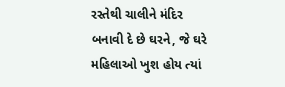રસ્તેથી ચાલીને મંદિર બનાવી દે છે ઘરને, જે ઘરે મહિલાઓ ખુશ હોય ત્યાં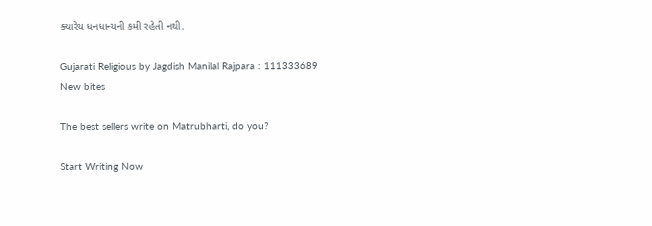ક્યારેય ધનધાન્યની કમી રહેતી નથી.

Gujarati Religious by Jagdish Manilal Rajpara : 111333689
New bites

The best sellers write on Matrubharti, do you?

Start Writing Now